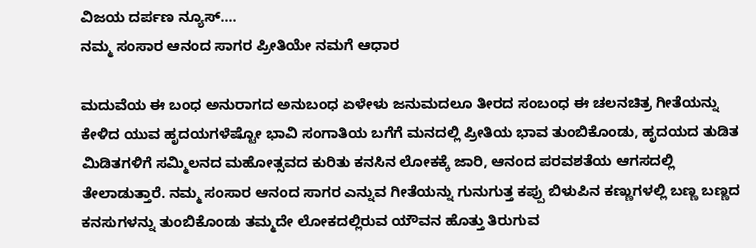ವಿಜಯ ದರ್ಪಣ ನ್ಯೂಸ್….
ನಮ್ಮ ಸಂಸಾರ ಆನಂದ ಸಾಗರ ಪ್ರೀತಿಯೇ ನಮಗೆ ಆಧಾರ

ಮದುವೆಯ ಈ ಬಂಧ ಅನುರಾಗದ ಅನುಬಂಧ ಏಳೇಳು ಜನುಮದಲೂ ತೀರದ ಸಂಬಂಧ ಈ ಚಲನಚಿತ್ರ ಗೀತೆಯನ್ನು ಕೇಳಿದ ಯುವ ಹೃದಯಗಳೆಷ್ಟೋ ಭಾವಿ ಸಂಗಾತಿಯ ಬಗೆಗೆ ಮನದಲ್ಲಿ ಪ್ರೀತಿಯ ಭಾವ ತುಂಬಿಕೊಂಡು, ಹೃದಯದ ತುಡಿತ ಮಿಡಿತಗಳಿಗೆ ಸಮ್ಮಿಲನದ ಮಹೋತ್ಸವದ ಕುರಿತು ಕನಸಿನ ಲೋಕಕ್ಕೆ ಜಾರಿ, ಆನಂದ ಪರವಶತೆಯ ಆಗಸದಲ್ಲಿ ತೇಲಾಡುತ್ತಾರೆ. ನಮ್ಮ ಸಂಸಾರ ಆನಂದ ಸಾಗರ ಎನ್ನುವ ಗೀತೆಯನ್ನು ಗುನುಗುತ್ತ ಕಪ್ಪು ಬಿಳುಪಿನ ಕಣ್ಣುಗಳಲ್ಲಿ ಬಣ್ಣ ಬಣ್ಣದ ಕನಸುಗಳನ್ನು ತುಂಬಿಕೊಂಡು ತಮ್ಮದೇ ಲೋಕದಲ್ಲಿರುವ ಯೌವನ ಹೊತ್ತು ತಿರುಗುವ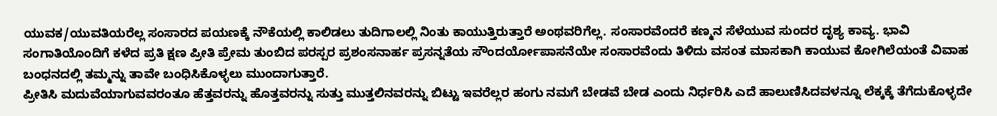ಯುವಕ/ಯುವತಿಯರೆಲ್ಲ ಸಂಸಾರದ ಪಯಣಕ್ಕೆ ನೌಕೆಯಲ್ಲಿ ಕಾಲಿಡಲು ತುದಿಗಾಲಲ್ಲಿ ನಿಂತು ಕಾಯುತ್ತಿರುತ್ತಾರೆ ಅಂಥವರಿಗೆಲ್ಲ. ಸಂಸಾರವೆಂದರೆ ಕಣ್ಮನ ಸೆಳೆಯುವ ಸುಂದರ ದೃಶ್ಯ ಕಾವ್ಯ. ಭಾವಿ ಸಂಗಾತಿಯೊಂದಿಗೆ ಕಳೆದ ಪ್ರತಿ ಕ್ಷಣ ಪ್ರೀತಿ ಪ್ರೇಮ ತುಂಬಿದ ಪರಸ್ಪರ ಪ್ರಶಂಸನಾರ್ಹ ಪ್ರಸನ್ನತೆಯ ಸೌಂದರ್ಯೋಪಾಸನೆಯೇ ಸಂಸಾರವೆಂದು ತಿಳಿದು ವಸಂತ ಮಾಸಕಾಗಿ ಕಾಯುವ ಕೋಗಿಲೆಯಂತೆ ವಿವಾಹ ಬಂಧನದಲ್ಲಿ ತಮ್ಮನ್ನು ತಾವೇ ಬಂಧಿಸಿಕೊಳ್ಳಲು ಮುಂದಾಗುತ್ತಾರೆ.
ಪ್ರೀತಿಸಿ ಮದುವೆಯಾಗುವವರಂತೂ ಹೆತ್ತವರನ್ನು ಹೊತ್ತವರನ್ನು ಸುತ್ತು ಮುತ್ತಲಿನವರನ್ನು ಬಿಟ್ಟು ಇವರೆಲ್ಲರ ಹಂಗು ನಮಗೆ ಬೇಡವೆ ಬೇಡ ಎಂದು ನಿರ್ಧರಿಸಿ ಎದೆ ಹಾಲುಣಿಸಿದವಳನ್ನೂ ಲೆಕ್ಕಕ್ಕೆ ತೆಗೆದುಕೊಳ್ಳದೇ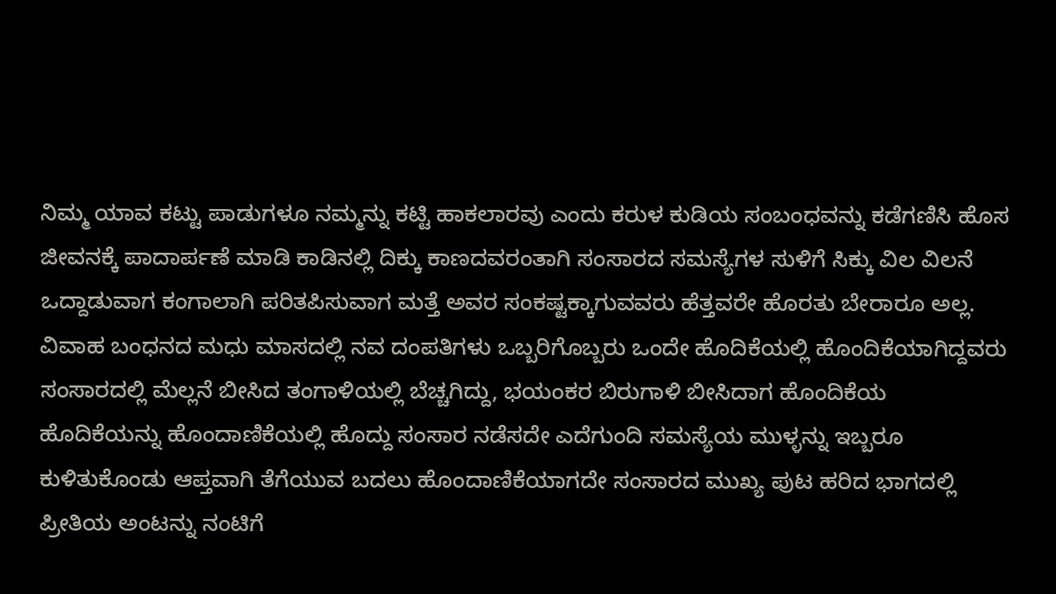ನಿಮ್ಮ ಯಾವ ಕಟ್ಟು ಪಾಡುಗಳೂ ನಮ್ಮನ್ನು ಕಟ್ಟಿ ಹಾಕಲಾರವು ಎಂದು ಕರುಳ ಕುಡಿಯ ಸಂಬಂಧವನ್ನು ಕಡೆಗಣಿಸಿ ಹೊಸ ಜೀವನಕ್ಕೆ ಪಾದಾರ್ಪಣೆ ಮಾಡಿ ಕಾಡಿನಲ್ಲಿ ದಿಕ್ಕು ಕಾಣದವರಂತಾಗಿ ಸಂಸಾರದ ಸಮಸ್ಯೆಗಳ ಸುಳಿಗೆ ಸಿಕ್ಕು ವಿಲ ವಿಲನೆ ಒದ್ದಾಡುವಾಗ ಕಂಗಾಲಾಗಿ ಪರಿತಪಿಸುವಾಗ ಮತ್ತೆ ಅವರ ಸಂಕಷ್ಟಕ್ಕಾಗುವವರು ಹೆತ್ತವರೇ ಹೊರತು ಬೇರಾರೂ ಅಲ್ಲ.
ವಿವಾಹ ಬಂಧನದ ಮಧು ಮಾಸದಲ್ಲಿ ನವ ದಂಪತಿಗಳು ಒಬ್ಬರಿಗೊಬ್ಬರು ಒಂದೇ ಹೊದಿಕೆಯಲ್ಲಿ ಹೊಂದಿಕೆಯಾಗಿದ್ದವರು ಸಂಸಾರದಲ್ಲಿ ಮೆಲ್ಲನೆ ಬೀಸಿದ ತಂಗಾಳಿಯಲ್ಲಿ ಬೆಚ್ಚಗಿದ್ದು, ಭಯಂಕರ ಬಿರುಗಾಳಿ ಬೀಸಿದಾಗ ಹೊಂದಿಕೆಯ ಹೊದಿಕೆಯನ್ನು ಹೊಂದಾಣಿಕೆಯಲ್ಲಿ ಹೊದ್ದು ಸಂಸಾರ ನಡೆಸದೇ ಎದೆಗುಂದಿ ಸಮಸ್ಯೆಯ ಮುಳ್ಳನ್ನು ಇಬ್ಬರೂ ಕುಳಿತುಕೊಂಡು ಆಪ್ತವಾಗಿ ತೆಗೆಯುವ ಬದಲು ಹೊಂದಾಣಿಕೆಯಾಗದೇ ಸಂಸಾರದ ಮುಖ್ಯ ಪುಟ ಹರಿದ ಭಾಗದಲ್ಲಿ ಪ್ರೀತಿಯ ಅಂಟನ್ನು ನಂಟಿಗೆ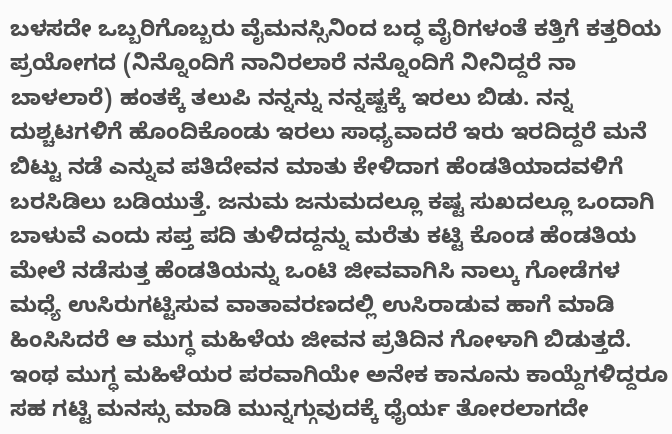ಬಳಸದೇ ಒಬ್ಬರಿಗೊಬ್ಬರು ವೈಮನಸ್ಸಿನಿಂದ ಬದ್ಧ ವೈರಿಗಳಂತೆ ಕತ್ತಿಗೆ ಕತ್ತರಿಯ ಪ್ರಯೋಗದ (ನಿನ್ನೊಂದಿಗೆ ನಾನಿರಲಾರೆ ನನ್ನೊಂದಿಗೆ ನೀನಿದ್ದರೆ ನಾ ಬಾಳಲಾರೆ) ಹಂತಕ್ಕೆ ತಲುಪಿ ನನ್ನನ್ನು ನನ್ನಷ್ಟಕ್ಕೆ ಇರಲು ಬಿಡು. ನನ್ನ ದುಶ್ಚಟಗಳಿಗೆ ಹೊಂದಿಕೊಂಡು ಇರಲು ಸಾಧ್ಯವಾದರೆ ಇರು ಇರದಿದ್ದರೆ ಮನೆ ಬಿಟ್ಟು ನಡೆ ಎನ್ನುವ ಪತಿದೇವನ ಮಾತು ಕೇಳಿದಾಗ ಹೆಂಡತಿಯಾದವಳಿಗೆ ಬರಸಿಡಿಲು ಬಡಿಯುತ್ತೆ. ಜನುಮ ಜನುಮದಲ್ಲೂ ಕಷ್ಟ ಸುಖದಲ್ಲೂ ಒಂದಾಗಿ ಬಾಳುವೆ ಎಂದು ಸಪ್ತ ಪದಿ ತುಳಿದದ್ದನ್ನು ಮರೆತು ಕಟ್ಟಿ ಕೊಂಡ ಹೆಂಡತಿಯ ಮೇಲೆ ನಡೆಸುತ್ತ ಹೆಂಡತಿಯನ್ನು ಒಂಟಿ ಜೀವವಾಗಿಸಿ ನಾಲ್ಕು ಗೋಡೆಗಳ ಮಧ್ಯೆ ಉಸಿರುಗಟ್ಟಿಸುವ ವಾತಾವರಣದಲ್ಲಿ ಉಸಿರಾಡುವ ಹಾಗೆ ಮಾಡಿ ಹಿಂಸಿಸಿದರೆ ಆ ಮುಗ್ಧ ಮಹಿಳೆಯ ಜೀವನ ಪ್ರತಿದಿನ ಗೋಳಾಗಿ ಬಿಡುತ್ತದೆ.
ಇಂಥ ಮುಗ್ಧ ಮಹಿಳೆಯರ ಪರವಾಗಿಯೇ ಅನೇಕ ಕಾನೂನು ಕಾಯ್ದೆಗಳಿದ್ದರೂ ಸಹ ಗಟ್ಟಿ ಮನಸ್ಸು ಮಾಡಿ ಮುನ್ನಗ್ಗುವುದಕ್ಕೆ ಧೈರ್ಯ ತೋರಲಾಗದೇ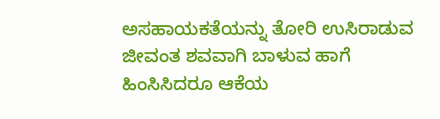ಅಸಹಾಯಕತೆಯನ್ನು ತೋರಿ ಉಸಿರಾಡುವ ಜೀವಂತ ಶವವಾಗಿ ಬಾಳುವ ಹಾಗೆ ಹಿಂಸಿಸಿದರೂ ಆಕೆಯ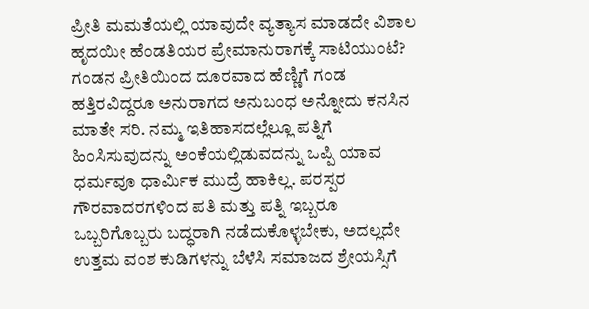ಪ್ರೀತಿ ಮಮತೆಯಲ್ಲಿ ಯಾವುದೇ ವ್ಯತ್ಯಾಸ ಮಾಡದೇ ವಿಶಾಲ ಹೃದಯೀ ಹೆಂಡತಿಯರ ಪ್ರೇಮಾನುರಾಗಕ್ಕೆ ಸಾಟಿಯುಂಟೆ? ಗಂಡನ ಪ್ರೀತಿಯಿಂದ ದೂರವಾದ ಹೆಣ್ಣಿಗೆ ಗಂಡ ಹತ್ತಿರವಿದ್ದರೂ ಅನುರಾಗದ ಅನುಬಂಧ ಅನ್ನೋದು ಕನಸಿನ ಮಾತೇ ಸರಿ. ನಮ್ಮ ಇತಿಹಾಸದಲ್ಲೆಲ್ಲೂ ಪತ್ನಿಗೆ ಹಿಂಸಿಸುವುದನ್ನು ಅಂಕೆಯಲ್ಲಿಡುವದನ್ನು ಒಪ್ಪಿ ಯಾವ ಧರ್ಮವೂ ಧಾರ್ಮಿಕ ಮುದ್ರೆ ಹಾಕಿಲ್ಲ. ಪರಸ್ಪರ ಗೌರವಾದರಗಳಿಂದ ಪತಿ ಮತ್ತು ಪತ್ನಿ ಇಬ್ಬರೂ ಒಬ್ಬರಿಗೊಬ್ಬರು ಬದ್ಧರಾಗಿ ನಡೆದುಕೊಳ್ಳಬೇಕು, ಅದಲ್ಲದೇ ಉತ್ತಮ ವಂಶ ಕುಡಿಗಳನ್ನು ಬೆಳೆಸಿ ಸಮಾಜದ ಶ್ರೇಯಸ್ಸಿಗೆ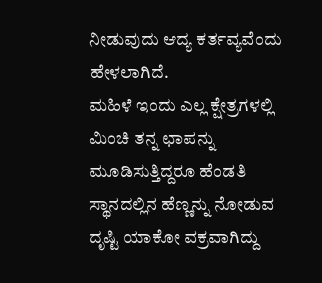ನೀಡುವುದು ಆದ್ಯ ಕರ್ತವ್ಯವೆಂದು ಹೇಳಲಾಗಿದೆ.
ಮಹಿಳೆ ಇಂದು ಎಲ್ಲ ಕ್ಷೇತ್ರಗಳಲ್ಲಿ ಮಿಂಚಿ ತನ್ನ ಛಾಪನ್ನು ಮೂಡಿಸುತ್ತಿದ್ದರೂ ಹೆಂಡತಿ ಸ್ಥಾನದಲ್ಲಿನ ಹೆಣ್ಣನ್ನು ನೋಡುವ ದೃಷ್ಟಿ ಯಾಕೋ ವಕ್ರವಾಗಿದ್ದು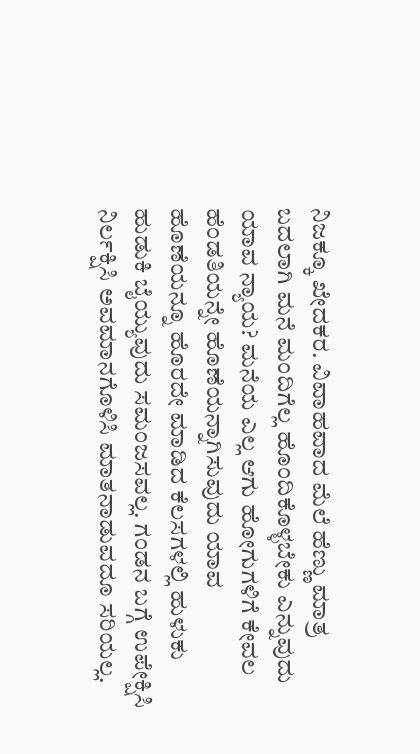ನಿಜಕ್ಕೂ ಖೇದಕರ. ವಿವಾಹವಾದ ಮೆಲೆ ಹೆಣ್ಣು ಮಾತ್ರ ಬದಲಾಗಿ ಮನೆ ಮಂದಿಗೆಲ್ಲ ಹೊಂದಿಕೊಳ್ಳಬೇಕು ಎನ್ನುವುದು ಯಾವ ನ್ಯಾಯ? ಮನೆಯ ಎಲ್ಲ ಆಗು ಹೋಗುಗಳಿಗೆ ಕೇವಲ ಹೆಂಡತಿಯನ್ನೇ ಹೊಣೆಯನ್ನಾಗಿಸುವುದು ಯಾವ ಹೊಣೆಯನ್ನೂ ಹೊರದೇ ಮಾಡಿದ ಕೆಲಸಗಳಲ್ಲಿ ಹುಳುಕು ಹುಡುಕಿ ಬೈಯ್ಯುವುದು ಸಮಂಜಸವಲ್ಲ. ಗಂಡನ ಬಗ್ಗೆ ಉಪೇಕ್ಷಿಸಿ ನಿರ್ಲಕ್ಷಿಸಿ ಅವಮಾನಗೊಳಿಸಿ ಮಾತನಾಡುವದೂ ಸರಿಯಲ್ಲ.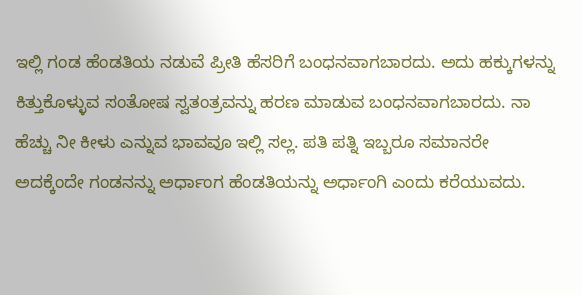ಇಲ್ಲಿ ಗಂಡ ಹೆಂಡತಿಯ ನಡುವೆ ಪ್ರೀತಿ ಹೆಸರಿಗೆ ಬಂಧನವಾಗಬಾರದು. ಅದು ಹಕ್ಕುಗಳನ್ನು ಕಿತ್ತುಕೊಳ್ಳುವ ಸಂತೋಷ ಸ್ವತಂತ್ರವನ್ನು ಹರಣ ಮಾಡುವ ಬಂಧನವಾಗಬಾರದು. ನಾ ಹೆಚ್ಚು ನೀ ಕೀಳು ಎನ್ನುವ ಭಾವವೂ ಇಲ್ಲಿ ಸಲ್ಲ. ಪತಿ ಪತ್ನಿ ಇಬ್ಬರೂ ಸಮಾನರೇ ಅದಕ್ಕೆಂದೇ ಗಂಡನನ್ನು ಅರ್ಧಾಂಗ ಹೆಂಡತಿಯನ್ನು ಅರ್ಧಾಂಗಿ ಎಂದು ಕರೆಯುವದು.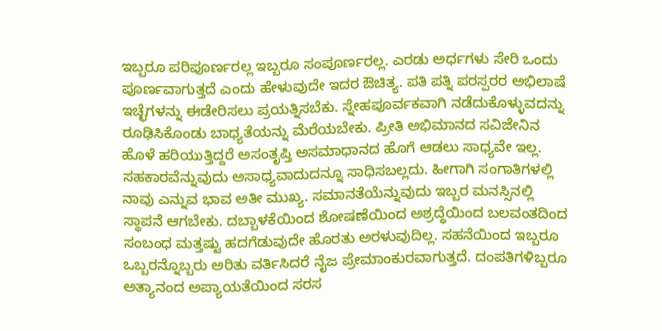ಇಬ್ಬರೂ ಪರಿಪೂರ್ಣರಲ್ಲ ಇಬ್ಬರೂ ಸಂಪೂರ್ಣರಲ್ಲ. ಎರಡು ಅರ್ಧಗಳು ಸೇರಿ ಒಂದು ಪೂರ್ಣವಾಗುತ್ತದೆ ಎಂದು ಹೇಳುವುದೇ ಇದರ ಔಚಿತ್ಯ. ಪತಿ ಪತ್ನಿ ಪರಸ್ಪರರ ಅಭಿಲಾಷೆ ಇಚ್ಛೆಗಳನ್ನು ಈಡೇರಿಸಲು ಪ್ರಯತ್ನಿಸಬೆಕು. ಸ್ನೇಹಪೂರ್ವಕವಾಗಿ ನಡೆದುಕೊಳ್ಳುವದನ್ನು ರೂಢಿಸಿಕೊಂಡು ಬಾಧ್ಯತೆಯನ್ನು ಮೆರೆಯಬೇಕು. ಪ್ರೀತಿ ಅಭಿಮಾನದ ಸವಿಜೇನಿನ ಹೊಳೆ ಹರಿಯುತ್ತಿದ್ದರೆ ಅಸಂತೃಪ್ತಿ ಅಸಮಾಧಾನದ ಹೊಗೆ ಆಡಲು ಸಾಧ್ಯವೇ ಇಲ್ಲ.
ಸಹಕಾರವೆನ್ನುವುದು ಅಸಾಧ್ಯವಾದುದನ್ನೂ ಸಾಧಿಸಬಲ್ಲದು. ಹೀಗಾಗಿ ಸಂಗಾತಿಗಳಲ್ಲಿ ನಾವು ಎನ್ನುವ ಭಾವ ಅತೀ ಮುಖ್ಯ. ಸಮಾನತೆಯೆನ್ನುವುದು ಇಬ್ಬರ ಮನಸ್ಸಿನಲ್ಲಿ ಸ್ಥಾಪನೆ ಆಗಬೇಕು. ದಬ್ಬಾಳಕೆಯಿಂದ ಶೋಷಣೆಯಿಂದ ಅಶ್ರದ್ಧೆಯಿಂದ ಬಲವಂತದಿಂದ ಸಂಬಂಧ ಮತ್ತಷ್ಟು ಹದಗೆಡುವುದೇ ಹೊರತು ಅರಳುವುದಿಲ್ಲ. ಸಹನೆಯಿಂದ ಇಬ್ಬರೂ ಒಬ್ಬರನ್ನೊಬ್ಬರು ಅರಿತು ವರ್ತಿಸಿದರೆ ನೈಜ ಪ್ರೇಮಾಂಕುರವಾಗುತ್ತದೆ. ದಂಪತಿಗಳಿಬ್ಬರೂ ಅತ್ಯಾನಂದ ಅಪ್ಯಾಯತೆಯಿಂದ ಸರಸ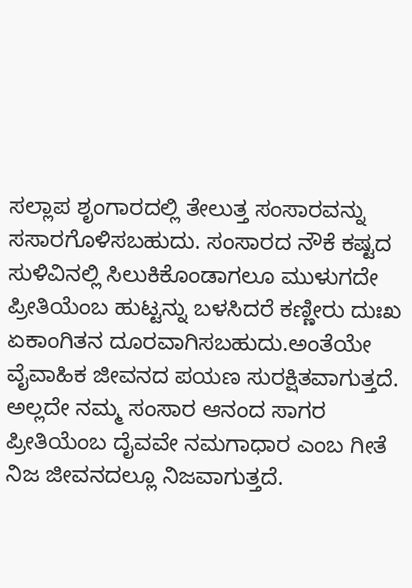ಸಲ್ಲಾಪ ಶೃಂಗಾರದಲ್ಲಿ ತೇಲುತ್ತ ಸಂಸಾರವನ್ನು ಸಸಾರಗೊಳಿಸಬಹುದು. ಸಂಸಾರದ ನೌಕೆ ಕಷ್ಟದ ಸುಳಿವಿನಲ್ಲಿ ಸಿಲುಕಿಕೊಂಡಾಗಲೂ ಮುಳುಗದೇ ಪ್ರೀತಿಯೆಂಬ ಹುಟ್ಟನ್ನು ಬಳಸಿದರೆ ಕಣ್ಣೀರು ದುಃಖ ಏಕಾಂಗಿತನ ದೂರವಾಗಿಸಬಹುದು.ಅಂತೆಯೇ ವೈವಾಹಿಕ ಜೀವನದ ಪಯಣ ಸುರಕ್ಷಿತವಾಗುತ್ತದೆ. ಅಲ್ಲದೇ ನಮ್ಮ ಸಂಸಾರ ಆನಂದ ಸಾಗರ ಪ್ರೀತಿಯೆಂಬ ದೈವವೇ ನಮಗಾಧಾರ ಎಂಬ ಗೀತೆ ನಿಜ ಜೀವನದಲ್ಲೂ ನಿಜವಾಗುತ್ತದೆ.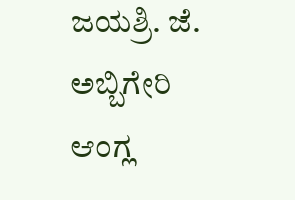ಜಯಶ್ರಿ. ಜೆ. ಅಬ್ಬಿಗೇರಿ
ಆಂಗ್ಲ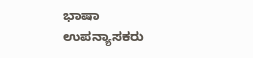ಭಾಷಾ ಉಪನ್ಯಾಸಕರು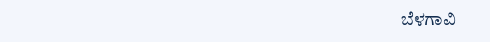ಬೆಳಗಾವಿ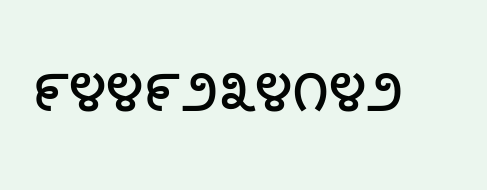೯೪೪೯೨೩೪೧೪೨